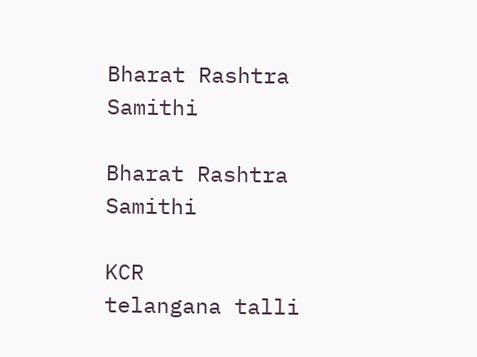Bharat Rashtra Samithi

Bharat Rashtra Samithi

KCR
telangana talli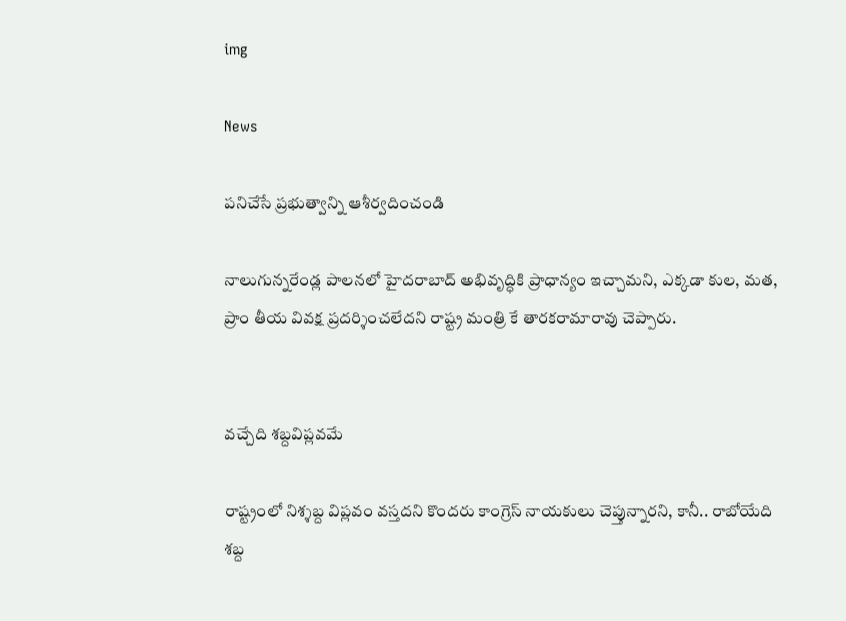img

News

పనిచేసే ప్రభుత్వాన్ని ఆశీర్వదించండి

నాలుగున్నరేండ్ల పాలనలో హైదరాబాద్ అభివృద్ధికి ప్రాధాన్యం ఇచ్చామని, ఎక్కడా కుల, మత, ప్రాం తీయ వివక్ష ప్రదర్శించలేదని రాష్ట్ర మంత్రి కే తారకరామారావు చెప్పారు.


వచ్చేది శబ్దవిప్లవమే

రాష్ట్రంలో నిశ్శబ్ద విప్లవం వస్తదని కొందరు కాంగ్రెస్ నాయకులు చెప్తున్నారని, కానీ.. రాబోయేది శబ్ద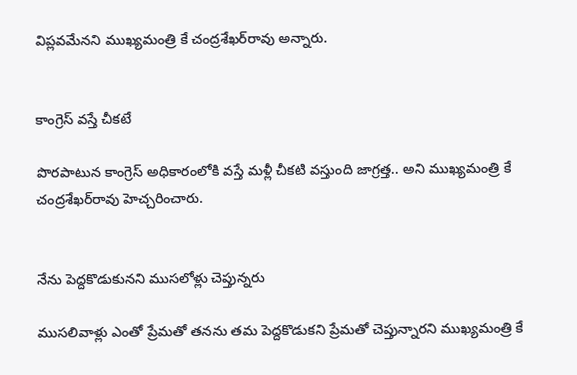విప్లవమేనని ముఖ్యమంత్రి కే చంద్రశేఖర్‌రావు అన్నారు.


కాంగ్రెస్ వస్తే చీకటే

పొరపాటున కాంగ్రెస్ అధికారంలోకి వస్తే మళ్లీ చీకటి వస్తుంది జాగ్రత్త.. అని ముఖ్యమంత్రి కే చంద్రశేఖర్‌రావు హెచ్చరించారు.


నేను పెద్దకొడుకునని ముసలోళ్లు చెప్తున్నరు

ముసలివాళ్లు ఎంతో ప్రేమతో తనను తమ పెద్దకొడుకని ప్రేమతో చెప్తున్నారని ముఖ్యమంత్రి కే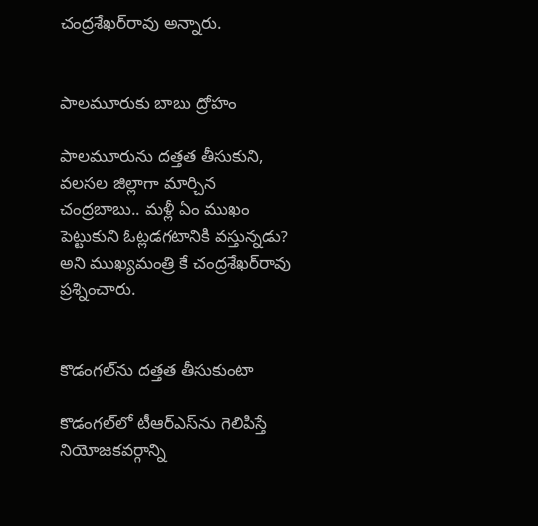చంద్రశేఖర్‌రావు అన్నారు.


పాలమూరుకు బాబు ద్రోహం

పాలమూరును దత్తత తీసుకుని, వలసల జిల్లాగా మార్చిన చంద్రబాబు.. మళ్లీ ఏం ముఖం పెట్టుకుని ఓట్లడగటానికి వస్తున్నడు? అని ముఖ్యమంత్రి కే చంద్రశేఖర్‌రావు ప్రశ్నించారు.


కొడంగల్‌ను దత్తత తీసుకుంటా

కొడంగల్‌లో టీఆర్‌ఎస్‌ను గెలిపిస్తే నియోజకవర్గాన్ని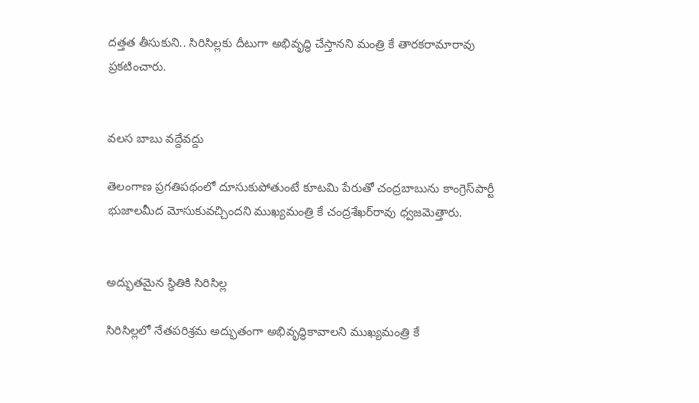దత్తత తీసుకుని.. సిరిసిల్లకు దీటుగా అభివృద్ధి చేస్తానని మంత్రి కే తారకరామారావు ప్రకటించారు.


వలస బాబు వద్దేవద్దు

తెలంగాణ ప్రగతిపథంలో దూసుకుపోతుంటే కూటమి పేరుతో చంద్రబాబును కాంగ్రెస్‌పార్టీ భుజాలమీద మోసుకువచ్చిందని ముఖ్యమంత్రి కే చంద్రశేఖర్‌రావు ధ్వజమెత్తారు.


అద్భుతమైన స్థితికి సిరిసిల్ల

సిరిసిల్లలో నేతపరిశ్రమ అద్భుతంగా అభివృద్ధికావాలని ముఖ్యమంత్రి కే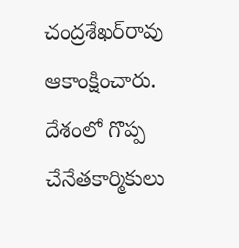చంద్రశేఖర్‌రావు ఆకాంక్షించారు. దేశంలో గొప్ప చేనేతకార్మికులు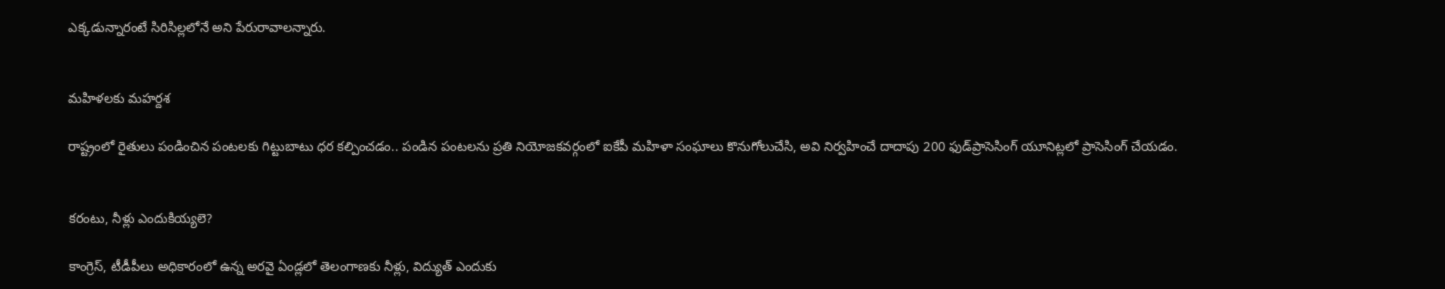ఎక్కడున్నారంటే సిరిసిల్లలోనే అని పేరురావాలన్నారు.


మహిళలకు మహర్దశ

రాష్ట్రంలో రైతులు పండించిన పంటలకు గిట్టుబాటు ధర కల్పించడం.. పండిన పంటలను ప్రతి నియోజకవర్గంలో ఐకేపీ మహిళా సంఘాలు కొనుగోలుచేసి, అవి నిర్వహించే దాదాపు 200 ఫుడ్‌ప్రాసెసింగ్ యూనిట్లలో ప్రాసెసింగ్ చేయడం.


కరంటు, నీళ్లు ఎందుకియ్యలె?

కాంగ్రెస్, టీడీపీలు అధికారంలో ఉన్న అరవై ఏండ్లలో తెలంగాణకు నీళ్లు, విద్యుత్ ఎందుకు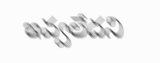ఇవ్వలేదని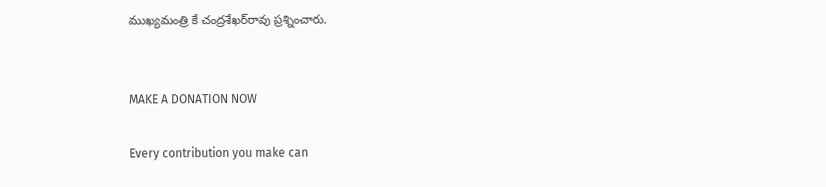ముఖ్యమంత్రి కే చంద్రశేఖర్‌రావు ప్రశ్నించారు.


MAKE A DONATION NOW

Every contribution you make can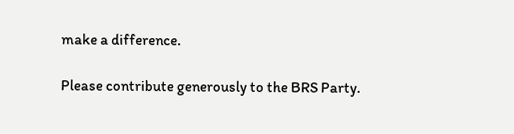make a difference.

Please contribute generously to the BRS Party.